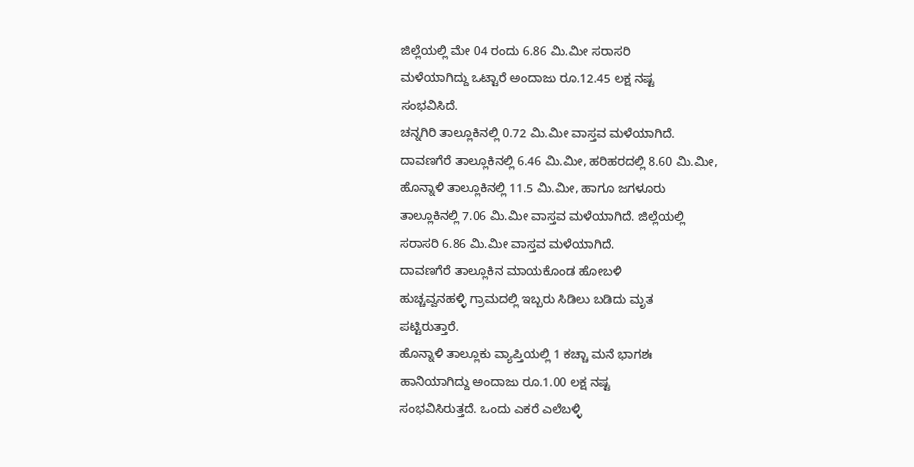ಜಿಲ್ಲೆಯಲ್ಲಿ ಮೇ 04 ರಂದು 6.86 ಮಿ.ಮೀ ಸರಾಸರಿ
ಮಳೆಯಾಗಿದ್ದು ಒಟ್ಟಾರೆ ಅಂದಾಜು ರೂ.12.45 ಲಕ್ಷ ನಷ್ಟ
ಸಂಭವಿಸಿದೆ.
ಚನ್ನಗಿರಿ ತಾಲ್ಲೂಕಿನಲ್ಲಿ 0.72 ಮಿ.ಮೀ ವಾಸ್ತವ ಮಳೆಯಾಗಿದೆ.
ದಾವಣಗೆರೆ ತಾಲ್ಲೂಕಿನಲ್ಲಿ 6.46 ಮಿ.ಮೀ, ಹರಿಹರದಲ್ಲಿ 8.60 ಮಿ.ಮೀ,
ಹೊನ್ನಾಳಿ ತಾಲ್ಲೂಕಿನಲ್ಲಿ 11.5 ಮಿ.ಮೀ, ಹಾಗೂ ಜಗಳೂರು
ತಾಲ್ಲೂಕಿನಲ್ಲಿ 7.06 ಮಿ.ಮೀ ವಾಸ್ತವ ಮಳೆಯಾಗಿದೆ. ಜಿಲ್ಲೆಯಲ್ಲಿ
ಸರಾಸರಿ 6.86 ಮಿ.ಮೀ ವಾಸ್ತವ ಮಳೆಯಾಗಿದೆ.
ದಾವಣಗೆರೆ ತಾಲ್ಲೂಕಿನ ಮಾಯಕೊಂಡ ಹೋಬಳಿ
ಹುಚ್ಚವ್ವನಹಳ್ಳಿ ಗ್ರಾಮದಲ್ಲಿ ಇಬ್ಬರು ಸಿಡಿಲು ಬಡಿದು ಮೃತ
ಪಟ್ಟಿರುತ್ತಾರೆ.
ಹೊನ್ನಾಳಿ ತಾಲ್ಲೂಕು ವ್ಯಾಪ್ತಿಯಲ್ಲಿ 1 ಕಚ್ಚಾ ಮನೆ ಭಾಗಶಃ
ಹಾನಿಯಾಗಿದ್ದು ಅಂದಾಜು ರೂ.1.00 ಲಕ್ಷ ನಷ್ಟ
ಸಂಭವಿಸಿರುತ್ತದೆ. ಒಂದು ಎಕರೆ ಎಲೆಬಳ್ಳಿ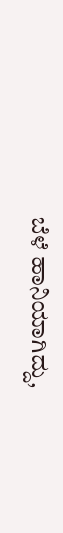ಬೆಳೆ ಹಾನಿಯಾಗಿದ್ದು,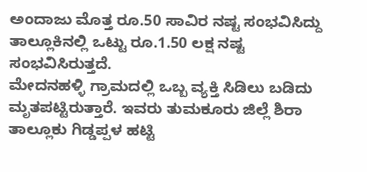ಅಂದಾಜು ಮೊತ್ತ ರೂ.50 ಸಾವಿರ ನಷ್ಟ ಸಂಭವಿಸಿದ್ದು
ತಾಲ್ಲೂಕಿನಲ್ಲಿ ಒಟ್ಟು ರೂ.1.50 ಲಕ್ಷ ನಷ್ಟ ಸಂಭವಿಸಿರುತ್ತದೆ.
ಮೇದನಹಳ್ಳಿ ಗ್ರಾಮದಲ್ಲಿ ಒಬ್ಬ ವ್ಯಕ್ತಿ ಸಿಡಿಲು ಬಡಿದು
ಮೃತಪಟ್ಟಿರುತ್ತಾರೆ. ಇವರು ತುಮಕೂರು ಜಿಲ್ಲೆ ಶಿರಾ
ತಾಲ್ಲೂಕು ಗಿಡ್ಡಪ್ಪಳ ಹಟ್ಟಿ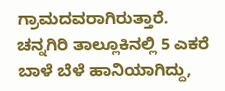ಗ್ರಾಮದವರಾಗಿರುತ್ತಾರೆ.
ಚನ್ನಗಿರಿ ತಾಲ್ಲೂಕಿನಲ್ಲಿ 5 ಎಕರೆ ಬಾಳೆ ಬೆಳೆ ಹಾನಿಯಾಗಿದ್ದು,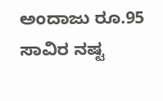ಅಂದಾಜು ರೂ.95 ಸಾವಿರ ನಷ್ಟ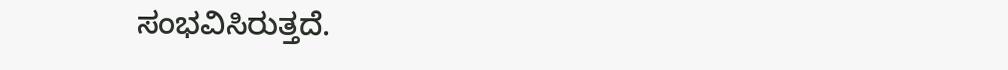ಸಂಭವಿಸಿರುತ್ತದೆ.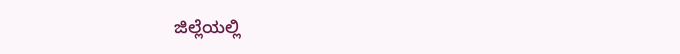ಜಿಲ್ಲೆಯಲ್ಲಿ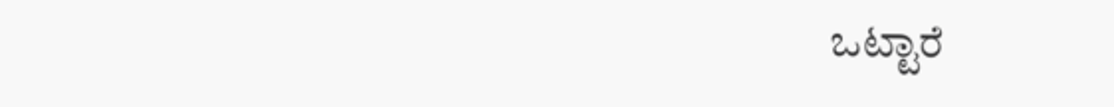ಒಟ್ಟಾರೆ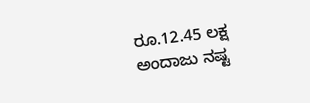ರೂ.12.45 ಲಕ್ಷ ಅಂದಾಜು ನಷ್ಟ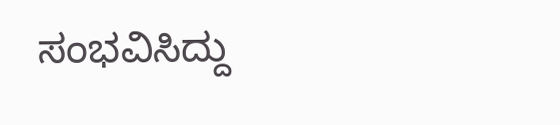ಸಂಭವಿಸಿದ್ದು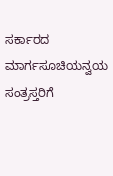ಸರ್ಕಾರದ ಮಾರ್ಗಸೂಚಿಯನ್ವಯ ಸಂತ್ರಸ್ತರಿಗೆ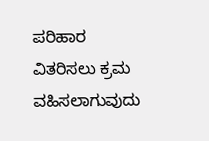ಪರಿಹಾರ
ವಿತರಿಸಲು ಕ್ರಮ ವಹಿಸಲಾಗುವುದು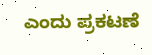ಎಂದು ಪ್ರಕಟಣೆ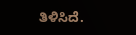ತಿಳಿಸಿದೆ.